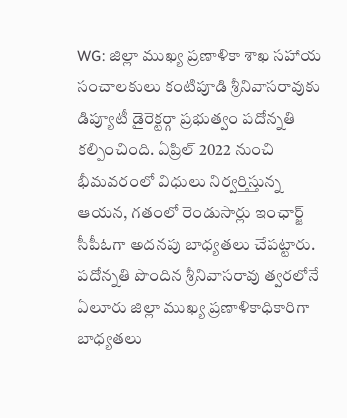WG: జిల్లా ముఖ్య ప్రణాళికా శాఖ సహాయ సంచాలకులు కంటిపూడి శ్రీనివాసరావుకు డిప్యూటీ డైరెక్టర్గా ప్రభుత్వం పదోన్నతి కల్పించింది. ఏప్రిల్ 2022 నుంచి భీమవరంలో విధులు నిర్వర్తిస్తున్న ఆయన, గతంలో రెండుసార్లు ఇంఛార్జ్ సీపీఓగా అదనపు బాధ్యతలు చేపట్టారు. పదోన్నతి పొందిన శ్రీనివాసరావు త్వరలోనే ఏలూరు జిల్లా ముఖ్య ప్రణాళికాధికారిగా బాధ్యతలు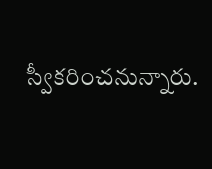స్వీకరించనున్నారు.